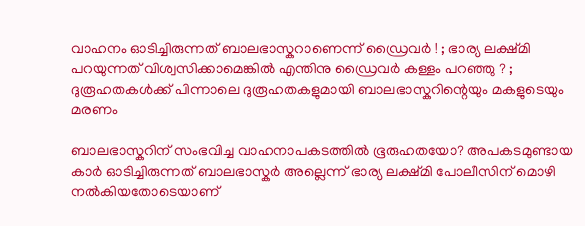വാഹനം ഓടിച്ചിരുന്നത് ബാലഭാസ്കറാണെന്ന് ഡ്രൈവർ ! ; ഭാര്യ ലക്ഷ്മി പറയുന്നത് വിശ്വസിക്കാമെങ്കിൽ എന്തിനു ഡ്രൈവർ കള്ളം പറഞ്ഞു ? ; ദുരൂഹതകൾക്ക് പിന്നാലെ ദുരൂഹതകളുമായി ബാലഭാസ്കറിന്റെയും മകളുടെയും മരണം

ബാലഭാസ്കറിന് സംഭവിച്ച വാഹനാപകടത്തിൽ ഭൂരുഹതയോ? അപകടമുണ്ടായ കാർ ഓടിച്ചിരുന്നത് ബാലഭാസ്കർ അല്ലെന്ന് ഭാര്യ ലക്ഷ്മി പോലീസിന് മൊഴി നൽകിയതോടെയാണ്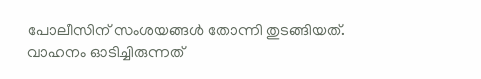പോലീസിന് സംശയങ്ങൾ തോന്നി തുടങ്ങിയത്.
വാഹനം ഓടിച്ചിരുന്നത്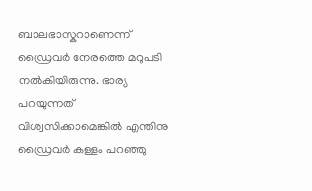ബാലഭാസ്കറാണെന്ന് ഡ്രൈവർ നേരത്തെ മറുപടി നൽകിയിരുന്നു. ഭാര്യ പറയുന്നത് വിശ്വസിക്കാമെങ്കിൽ എന്തിനു ഡ്രൈവർ കള്ളം പറഞ്ഞു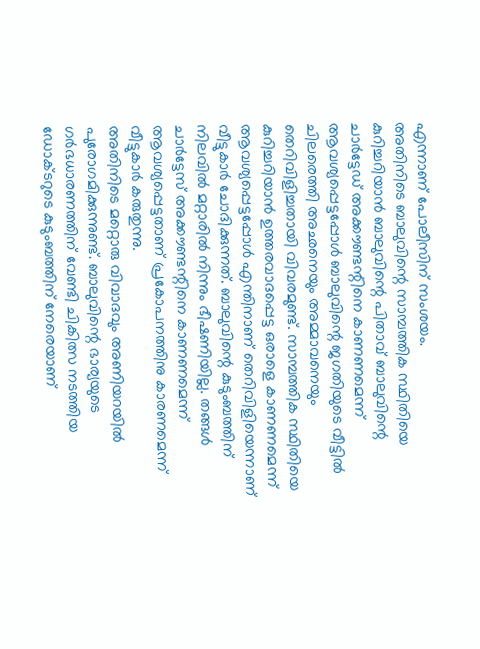എന്നാണ് പോലീസിന് സംശയം.
അതിനിടെ ബാലുവിന്റെ സാമ്പത്തിക സ്ഥിതിയെ കുറിച്ചറിയാൻ ബാലുവിന്റെ പിതാവ് ബാലുവിന്റെ ചാർട്ടേഡ് അക്കൗണ്ടന്റിനെ കാണണമെന്ന് ആവശ്യപ്പെട്ടപ്പോൾ ബാലുവിന്റെ ജഗതിയുടെ വീട്ടിൽ ചിലരെത്തി അഛനെയും അമ്മാവനെയും തെറിവിളിച്ചതായി വിവരമുണ്ട്. സാമ്പത്തിക സ്ഥിതിയെ കുറിച്ചറിയാൻ ഉത്തരവാദപ്പെട്ട ഒരാളെ കാണണമെന്ന് ആവശ്യപ്പെട്ടപ്പോൾ എന്തിനാണ് തെറിവിളിയെന്നാണ് വീട്ടുകാർ ചോദിക്കുന്നത്. ബാലുവിന്റെ കുടുംബത്തിന് നിലവിൽ മറ്റാരിൽ നിന്നും ഭീഷണിയില്ല. തങ്ങൾ ചാർട്ടേസ് അക്കൗണ്ടന്റിനെ കാണണമെന്ന് ആവശ്യപ്പെട്ടതാണ് പ്രകോപനത്തിനു കാരണമെന്ന് വീട്ടുകാർ കരുതുന്നു.
അതിനിടെ മറ്റൊരു വിവാദവും അണിയറയിൽ പുരോഗമിക്കുന്നുണ്ട്. ബാലുവിന്റെ ഭാര്യയുടെ ഗർഭധാരണത്തിന് വേണ്ടി ചികിത്സ നടത്തിയ ഡോക്ടറുടെ കുടുംബത്തിന് നേരെയാണ്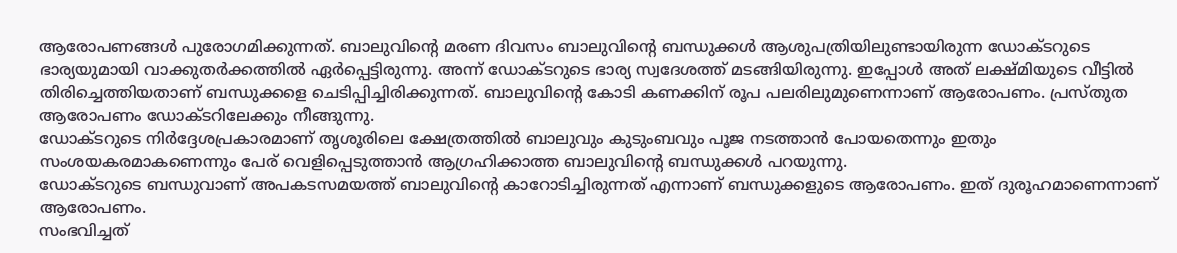ആരോപണങ്ങൾ പുരോഗമിക്കുന്നത്. ബാലുവിന്റെ മരണ ദിവസം ബാലുവിന്റെ ബന്ധുക്കൾ ആശുപത്രിയിലുണ്ടായിരുന്ന ഡോക്ടറുടെ ഭാര്യയുമായി വാക്കുതർക്കത്തിൽ ഏർപ്പെട്ടിരുന്നു. അന്ന് ഡോക്ടറുടെ ഭാര്യ സ്വദേശത്ത് മടങ്ങിയിരുന്നു. ഇപ്പോൾ അത് ലക്ഷ്മിയുടെ വീട്ടിൽ തിരിച്ചെത്തിയതാണ് ബന്ധുക്കളെ ചെടിപ്പിച്ചിരിക്കുന്നത്. ബാലുവിന്റെ കോടി കണക്കിന് രൂപ പലരിലുമുണെന്നാണ് ആരോപണം. പ്രസ്തുത ആരോപണം ഡോക്ടറിലേക്കും നീങ്ങുന്നു.
ഡോക്ടറുടെ നിർദ്ദേശപ്രകാരമാണ് തൃശൂരിലെ ക്ഷേത്രത്തിൽ ബാലുവും കുടുംബവും പൂജ നടത്താൻ പോയതെന്നും ഇതും സംശയകരമാകണെന്നും പേര് വെളിപ്പെടുത്താൻ ആഗ്രഹിക്കാത്ത ബാലുവിന്റെ ബന്ധുക്കൾ പറയുന്നു.
ഡോക്ടറുടെ ബന്ധുവാണ് അപകടസമയത്ത് ബാലുവിന്റെ കാറോടിച്ചിരുന്നത് എന്നാണ് ബന്ധുക്കളുടെ ആരോപണം. ഇത് ദുരൂഹമാണെന്നാണ് ആരോപണം.
സംഭവിച്ചത്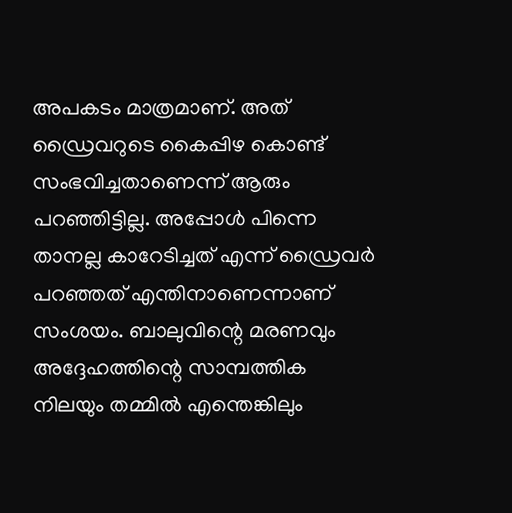അപകടം മാത്രമാണ്. അത് ഡ്രൈവറുടെ കൈപ്പിഴ കൊണ്ട് സംഭവിച്ചതാണെന്ന് ആരും പറഞ്ഞിട്ടില്ല. അപ്പോൾ പിന്നെ താനല്ല കാറേടിച്ചത് എന്ന് ഡ്രൈവർ പറഞ്ഞത് എന്തിനാണെന്നാണ് സംശയം. ബാലുവിന്റെ മരണവും അദ്ദേഹത്തിന്റെ സാമ്പത്തിക നിലയും തമ്മിൽ എന്തെങ്കിലും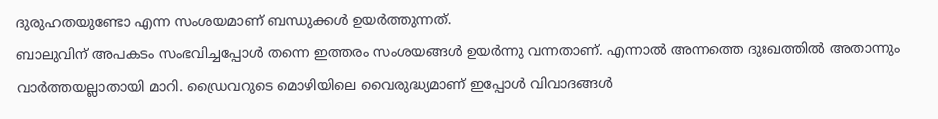ദുരുഹതയുണ്ടോ എന്ന സംശയമാണ് ബന്ധുക്കൾ ഉയർത്തുന്നത്.
ബാലുവിന് അപകടം സംഭവിച്ചപ്പോൾ തന്നെ ഇത്തരം സംശയങ്ങൾ ഉയർന്നു വന്നതാണ്. എന്നാൽ അന്നത്തെ ദുഃഖത്തിൽ അതാന്നും വാർത്തയല്ലാതായി മാറി. ഡ്രൈവറുടെ മൊഴിയിലെ വൈരുദ്ധ്യമാണ് ഇപ്പോൾ വിവാദങ്ങൾ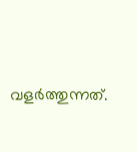വളർത്തുന്നത്.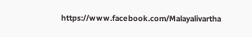https://www.facebook.com/Malayalivartha